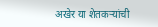अखेर या शेतकऱ्यांची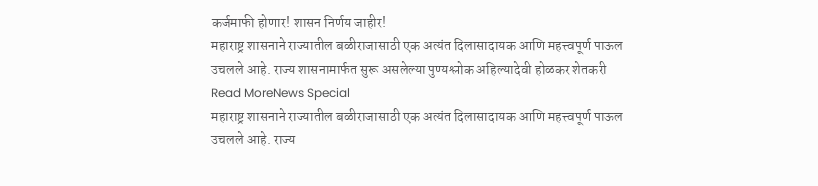कर्जमाफी होणार! शासन निर्णय जाहीर!
महाराष्ट्र शासनाने राज्यातील बळीराजासाठी एक अत्यंत दिलासादायक आणि महत्त्वपूर्ण पाऊल उचलले आहे. राज्य शासनामार्फत सुरू असलेल्या पुण्यश्लोक अहिल्यादेवी होळकर शेतकरी
Read MoreNews Special
महाराष्ट्र शासनाने राज्यातील बळीराजासाठी एक अत्यंत दिलासादायक आणि महत्त्वपूर्ण पाऊल उचलले आहे. राज्य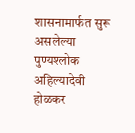शासनामार्फत सुरू असलेल्या पुण्यश्लोक अहिल्यादेवी होळकर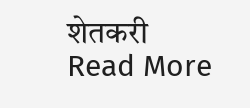शेतकरी
Read More